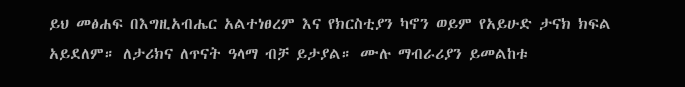ይህ መፅሐፍ በእግዚአብሔር አልተነፀረም እና የክርስቲያን ካኖን ወይም የአይሁድ ታናክ ክፍል አይደለም። ለታሪክና ለጥናት ዓላማ ብቻ ይታያል። ሙሉ ማብራሪያን ይመልከቱ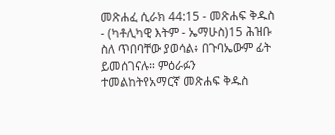መጽሐፈ ሲራክ 44:15 - መጽሐፍ ቅዱስ - (ካቶሊካዊ እትም - ኤማሁስ)15 ሕዝቡ ስለ ጥበባቸው ያወሳል፥ በጉባኤውም ፊት ይመሰገናሉ። ምዕራፉን ተመልከትየአማርኛ መጽሐፍ ቅዱስ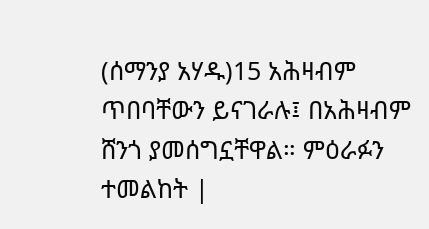(ሰማንያ አሃዱ)15 አሕዛብም ጥበባቸውን ይናገራሉ፤ በአሕዛብም ሸንጎ ያመሰግኗቸዋል። ምዕራፉን ተመልከት |